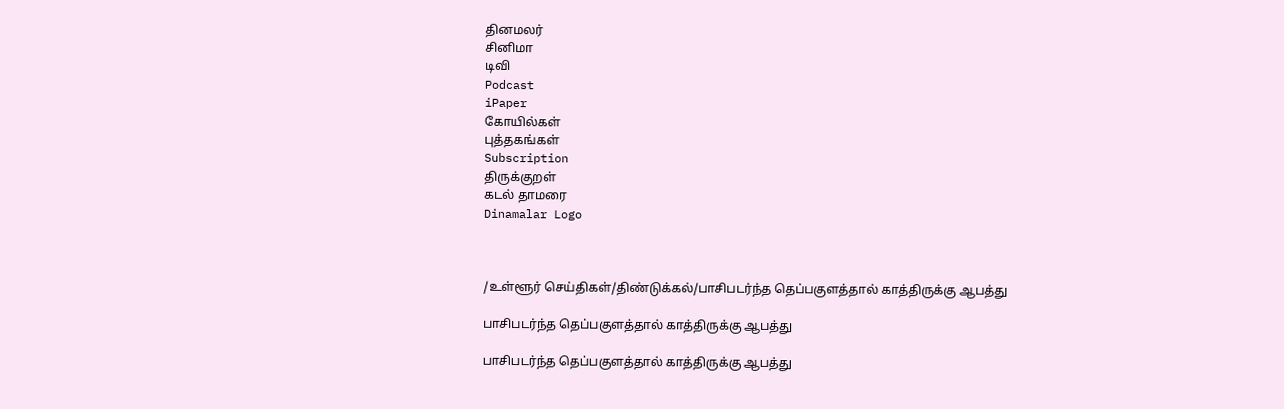தினமலர்
சினிமா
டிவி
Podcast
iPaper
கோயில்கள்
புத்தகங்கள்
Subscription
திருக்குறள்
கடல் தாமரை
Dinamalar Logo



/உள்ளூர் செய்திகள்/திண்டுக்கல்/பாசிபடர்ந்த தெப்பகுளத்தால் காத்திருக்கு ஆபத்து

பாசிபடர்ந்த தெப்பகுளத்தால் காத்திருக்கு ஆபத்து

பாசிபடர்ந்த தெப்பகுளத்தால் காத்திருக்கு ஆபத்து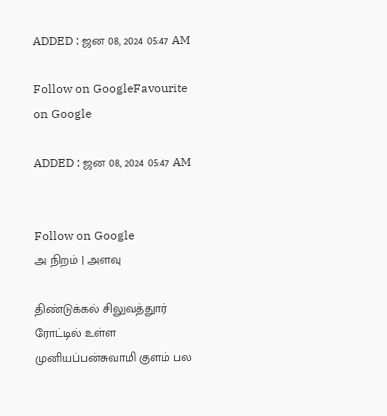ADDED : ஜன 08, 2024 05:47 AM

Follow on GoogleFavourite on Google

ADDED : ஜன 08, 2024 05:47 AM


Follow on Google
அ நிறம் | அளவு

திண்டுக்கல் சிலுவத்துார் ரோட்டில் உள்ள முனியப்பன்சுவாமி குளம் பல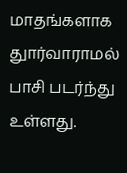மாதங்களாக துார்வாராமல் பாசி படர்ந்து உள்ளது.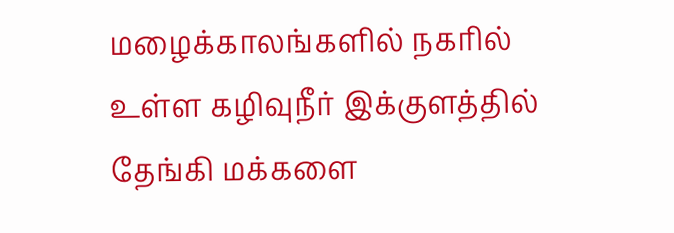மழைக்காலங்களில் நகரில் உள்ள கழிவுநீர் இக்குளத்தில் தேங்கி மக்களை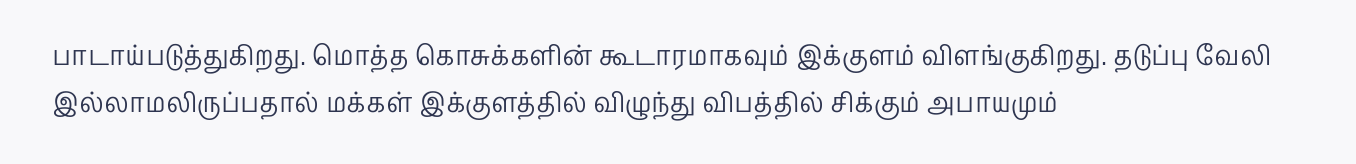பாடாய்படுத்துகிறது. மொத்த கொசுக்களின் கூடாரமாகவும் இக்குளம் விளங்குகிறது. தடுப்பு வேலி இல்லாமலிருப்பதால் மக்கள் இக்குளத்தில் விழுந்து விபத்தில் சிக்கும் அபாயமும்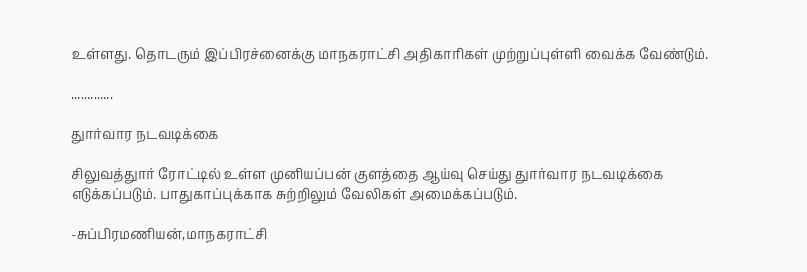உள்ளது. தொடரும் இப்பிரச்னைக்கு மாநகராட்சி அதிகாரிகள் முற்றுப்புள்ளி வைக்க வேண்டும்.

.............

துார்வார நடவடிக்கை

சிலுவத்துார் ரோட்டில் உள்ள முனியப்பன் குளத்தை ஆய்வு செய்து துார்வார நடவடிக்கை எடுக்கப்படும். பாதுகாப்புக்காக சுற்றிலும் வேலிகள் அமைக்கப்படும்.

-சுப்பிரமணியன்,மாநகராட்சி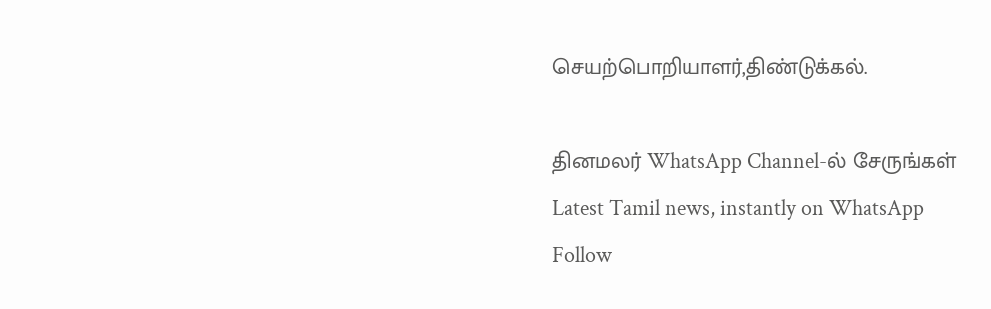செயற்பொறியாளர்,திண்டுக்கல்.

தினமலர் WhatsApp Channel-ல் சேருங்கள்
Latest Tamil news, instantly on WhatsApp
Follow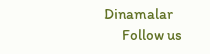Dinamalar
      Follow us